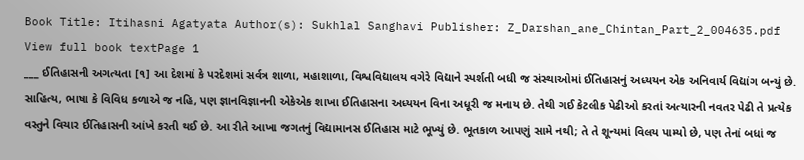Book Title: Itihasni Agatyata Author(s): Sukhlal Sanghavi Publisher: Z_Darshan_ane_Chintan_Part_2_004635.pdf View full book textPage 1
___ ઈતિહાસની અગત્યતા [૧] આ દેશમાં કે પરદેશમાં સર્વત્ર શાળા, મહાશાળા, વિશ્વવિદ્યાલય વગેરે વિદ્યાને સ્પર્શતી બધી જ સંસ્થાઓમાં ઈતિહાસનું અધ્યયન એક અનિવાર્ય વિદ્યાંગ બન્યું છે. સાહિત્ય, ભાષા કે વિવિધ કળાએ જ નહિ, પણ જ્ઞાનવિજ્ઞાનની એકેએક શાખા ઈતિહાસના અધ્યયન વિના અધૂરી જ મનાય છે. તેથી ગઈ કેટલીક પેઢીઓ કરતાં અત્યારની નવતર પેઢી તે પ્રત્યેક વસ્તુને વિચાર ઈતિહાસની આંખે કરતી થઈ છે. આ રીતે આખા જગતનું વિદ્યામાનસ ઈતિહાસ માટે ભૂખ્યું છે. ભૂતકાળ આપણું સામે નથી; તે તે શૂન્યમાં વિલય પામ્યો છે, પણ તેનાં બધાં જ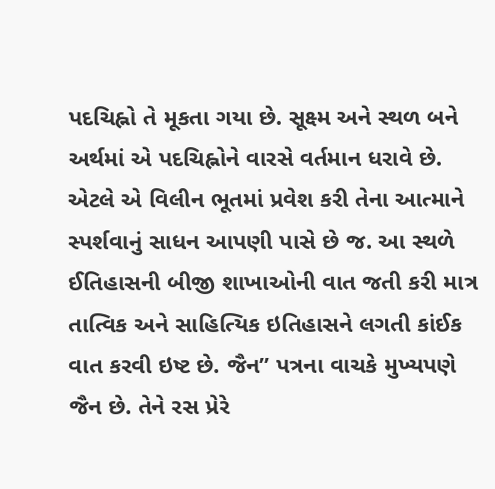પદચિહ્નો તે મૂકતા ગયા છે. સૂક્ષ્મ અને સ્થળ બને અર્થમાં એ પદચિહ્નોને વારસે વર્તમાન ધરાવે છે. એટલે એ વિલીન ભૂતમાં પ્રવેશ કરી તેના આત્માને સ્પર્શવાનું સાધન આપણી પાસે છે જ. આ સ્થળે ઈતિહાસની બીજી શાખાઓની વાત જતી કરી માત્ર તાત્વિક અને સાહિત્યિક ઇતિહાસને લગતી કાંઈક વાત કરવી ઇષ્ટ છે. જૈન” પત્રના વાચકે મુખ્યપણે જૈન છે. તેને રસ પ્રેરે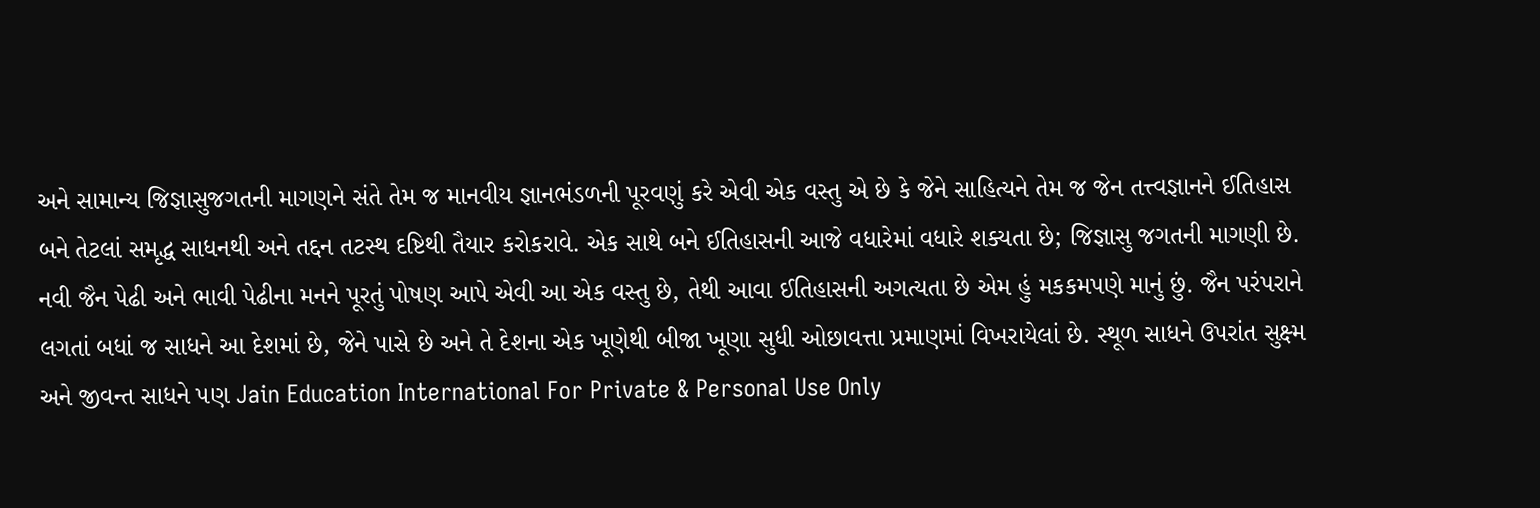અને સામાન્ય જિજ્ઞાસુજગતની માગણને સંતે તેમ જ માનવીય જ્ઞાનભંડળની પૂરવણું કરે એવી એક વસ્તુ એ છે કે જેને સાહિત્યને તેમ જ જેન તત્ત્વજ્ઞાનને ઈતિહાસ બને તેટલાં સમૃદ્ધ સાધનથી અને તદ્દન તટસ્થ દષ્ટિથી તૈયાર કરોકરાવે. એક સાથે બને ઈતિહાસની આજે વધારેમાં વધારે શક્યતા છે; જિજ્ઞાસુ જગતની માગણી છે. નવી જૈન પેઢી અને ભાવી પેઢીના મનને પૂરતું પોષણ આપે એવી આ એક વસ્તુ છે, તેથી આવા ઈતિહાસની અગત્યતા છે એમ હું મકકમપણે માનું છું. જૈન પરંપરાને લગતાં બધાં જ સાધને આ દેશમાં છે, જેને પાસે છે અને તે દેશના એક ખૂણેથી બીજા ખૂણા સુધી ઓછાવત્તા પ્રમાણમાં વિખરાયેલાં છે. સ્થૂળ સાધને ઉપરાંત સુક્ષ્મ અને જીવન્ત સાધને પણ Jain Education International For Private & Personal Use Only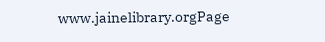www.jainelibrary.orgPage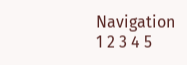Navigation
1 2 3 4 5